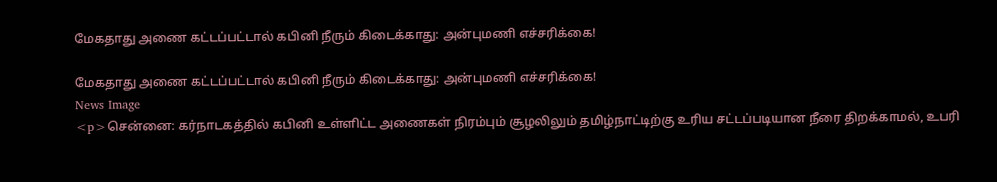மேகதாது அணை கட்டப்பட்டால் கபினி நீரும் கிடைக்காது: அன்புமணி எச்சரிக்கை!

மேகதாது அணை கட்டப்பட்டால் கபினி நீரும் கிடைக்காது: அன்புமணி எச்சரிக்கை!
News Image
<p>சென்னை: கர்நாடகத்தில் கபினி உள்ளிட்ட அணைகள் நிரம்பும் சூழலிலும் தமிழ்நாட்டிற்கு உரிய சட்டப்படியான நீரை திறக்காமல், உபரி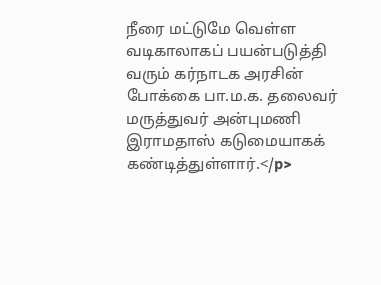நீரை மட்டுமே வெள்ள வடிகாலாகப் பயன்படுத்தி வரும் கர்நாடக அரசின் போக்கை பா.ம.க. தலைவர் மருத்துவர் அன்புமணி இராமதாஸ் கடுமையாகக் கண்டித்துள்ளார்.</p>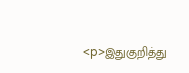<p>இதுகுறித்து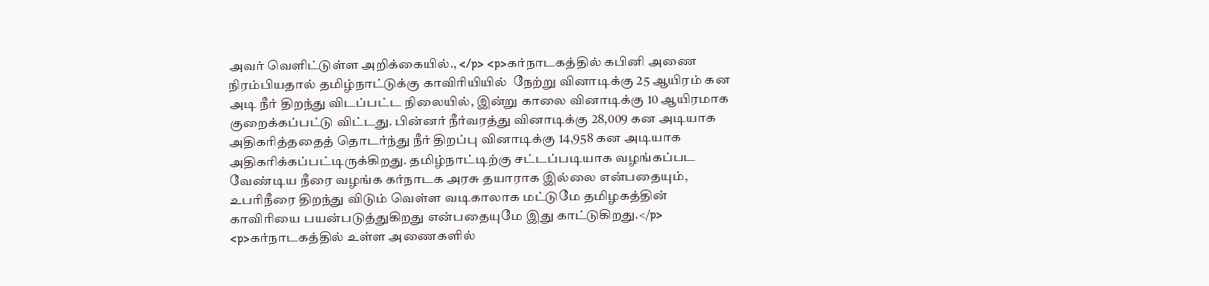அவர் வெளிட்டுள்ள அறிக்கையில்., </p> <p>கர்நாடகத்தில் கபினி அணை நிரம்பியதால் தமிழ்நாட்டுக்கு காவிரியியில்  நேற்று வினாடிக்கு 25 ஆயிரம் கன அடி நீர் திறந்து விடப்பட்ட நிலையில், இன்று காலை வினாடிக்கு 10 ஆயிரமாக குறைக்கப்பட்டு விட்டது. பின்னர் நீர்வரத்து வினாடிக்கு 28,009 கன அடியாக அதிகரித்ததைத் தொடர்ந்து நீர் திறப்பு வினாடிக்கு 14,958 கன அடியாக அதிகரிக்கப்பட்டிருக்கிறது. தமிழ்நாட்டிற்கு சட்டப்படியாக வழங்கப்பட வேண்டிய நீரை வழங்க கர்நாடக அரசு தயாராக இல்லை என்பதையும், உபரிநீரை திறந்து விடும் வெள்ள வடிகாலாக மட்டுமே தமிழகத்தின் காவிரியை பயன்படுத்துகிறது என்பதையுமே இது காட்டுகிறது.</p> <p>கர்நாடகத்தில் உள்ள அணைகளில்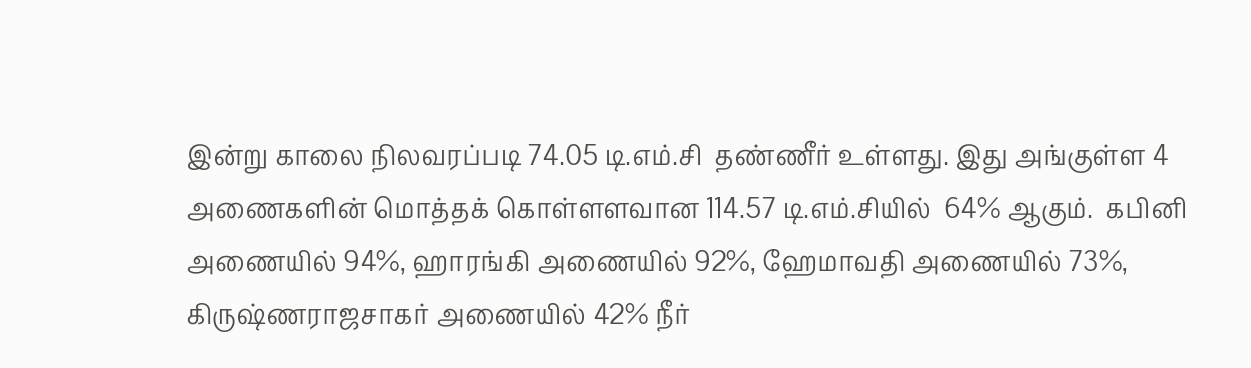இன்று காலை நிலவரப்படி 74.05 டி.எம்.சி  தண்ணீர் உள்ளது. இது அங்குள்ள 4 அணைகளின் மொத்தக் கொள்ளளவான 114.57 டி.எம்.சியில்  64% ஆகும்.  கபினி அணையில் 94%, ஹாரங்கி அணையில் 92%, ஹேமாவதி அணையில் 73%, கிருஷ்ணராஜசாகர் அணையில் 42% நீர்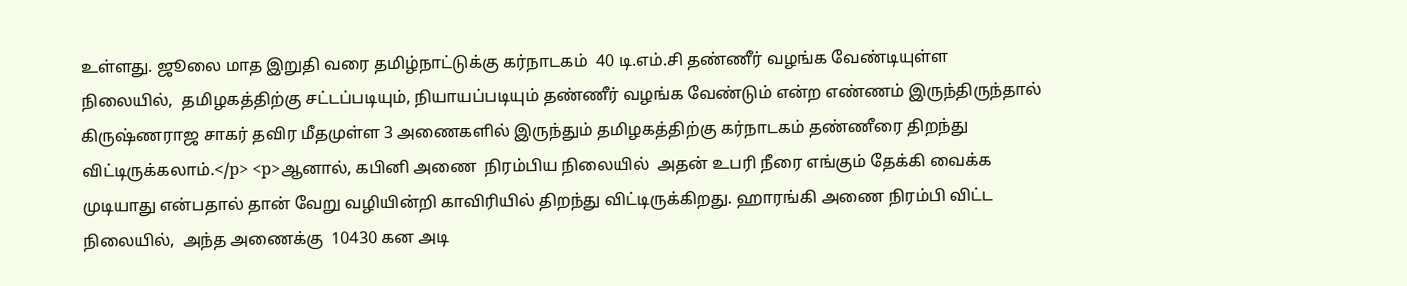உள்ளது. ஜூலை மாத இறுதி வரை தமிழ்நாட்டுக்கு கர்நாடகம்  40 டி.எம்.சி தண்ணீர் வழங்க வேண்டியுள்ள நிலையில்,  தமிழகத்திற்கு சட்டப்படியும், நியாயப்படியும் தண்ணீர் வழங்க வேண்டும் என்ற எண்ணம் இருந்திருந்தால் கிருஷ்ணராஜ சாகர் தவிர மீதமுள்ள 3 அணைகளில் இருந்தும் தமிழகத்திற்கு கர்நாடகம் தண்ணீரை திறந்து விட்டிருக்கலாம்.</p> <p>ஆனால், கபினி அணை  நிரம்பிய நிலையில்  அதன் உபரி நீரை எங்கும் தேக்கி வைக்க முடியாது என்பதால் தான் வேறு வழியின்றி காவிரியில் திறந்து விட்டிருக்கிறது. ஹாரங்கி அணை நிரம்பி விட்ட நிலையில்,  அந்த அணைக்கு  10430 கன அடி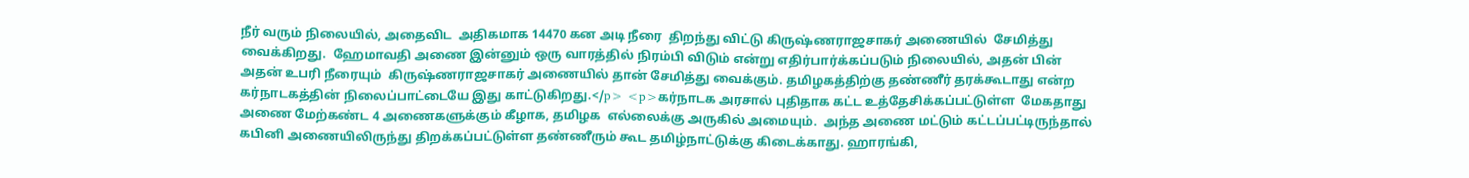நீர் வரும் நிலையில், அதைவிட  அதிகமாக 14470 கன அடி நீரை  திறந்து விட்டு கிருஷ்ணராஜசாகர் அணையில்  சேமித்து வைக்கிறது.  ஹேமாவதி அணை இன்னும் ஒரு வாரத்தில் நிரம்பி விடும் என்று எதிர்பார்க்கப்படும் நிலையில், அதன் பின் அதன் உபரி நீரையும்  கிருஷ்ணராஜசாகர் அணையில் தான் சேமித்து வைக்கும். தமிழகத்திற்கு தண்ணீர் தரக்கூடாது என்ற கர்நாடகத்தின் நிலைப்பாட்டையே இது காட்டுகிறது.</p> <p>கர்நாடக அரசால் புதிதாக கட்ட உத்தேசிக்கப்பட்டுள்ள  மேகதாது அணை மேற்கண்ட 4 அணைகளுக்கும் கீழாக, தமிழக  எல்லைக்கு அருகில் அமையும்.  அந்த அணை மட்டும் கட்டப்பட்டிருந்தால் கபினி அணையிலிருந்து திறக்கப்பட்டுள்ள தண்ணீரும் கூட தமிழ்நாட்டுக்கு கிடைக்காது. ஹாரங்கி,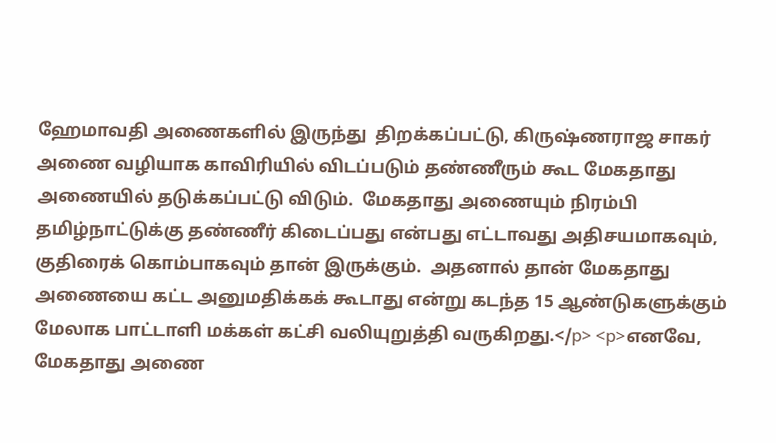ஹேமாவதி அணைகளில் இருந்து  திறக்கப்பட்டு, கிருஷ்ணராஜ சாகர் அணை வழியாக காவிரியில் விடப்படும் தண்ணீரும் கூட மேகதாது அணையில் தடுக்கப்பட்டு விடும்.  மேகதாது அணையும் நிரம்பி தமிழ்நாட்டுக்கு தண்ணீர் கிடைப்பது என்பது எட்டாவது அதிசயமாகவும், குதிரைக் கொம்பாகவும் தான் இருக்கும்.  அதனால் தான் மேகதாது அணையை கட்ட அனுமதிக்கக் கூடாது என்று கடந்த 15 ஆண்டுகளுக்கும் மேலாக பாட்டாளி மக்கள் கட்சி வலியுறுத்தி வருகிறது.</p> <p>எனவே, மேகதாது அணை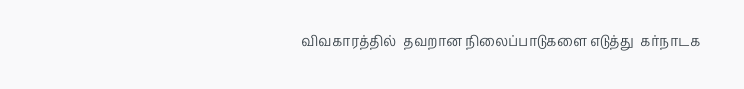விவகாரத்தில்  தவறான நிலைப்பாடுகளை எடுத்து  கர்நாடக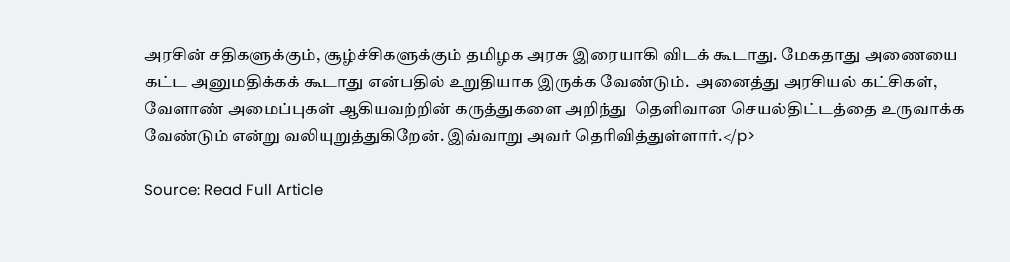அரசின் சதிகளுக்கும், சூழ்ச்சிகளுக்கும் தமிழக அரசு இரையாகி விடக் கூடாது. மேகதாது அணையை கட்ட அனுமதிக்கக் கூடாது என்பதில் உறுதியாக இருக்க வேண்டும்.  அனைத்து அரசியல் கட்சிகள்,  வேளாண் அமைப்புகள் ஆகியவற்றின் கருத்துகளை அறிந்து  தெளிவான செயல்திட்டத்தை உருவாக்க வேண்டும் என்று வலியுறுத்துகிறேன். இவ்வாறு அவர் தெரிவித்துள்ளார்.</p>

Source: Read Full Article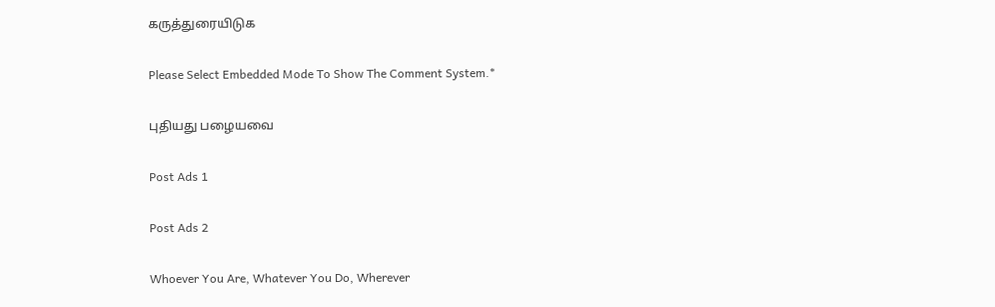கருத்துரையிடுக

Please Select Embedded Mode To Show The Comment System.*

புதியது பழையவை

Post Ads 1

Post Ads 2

Whoever You Are, Whatever You Do, Wherever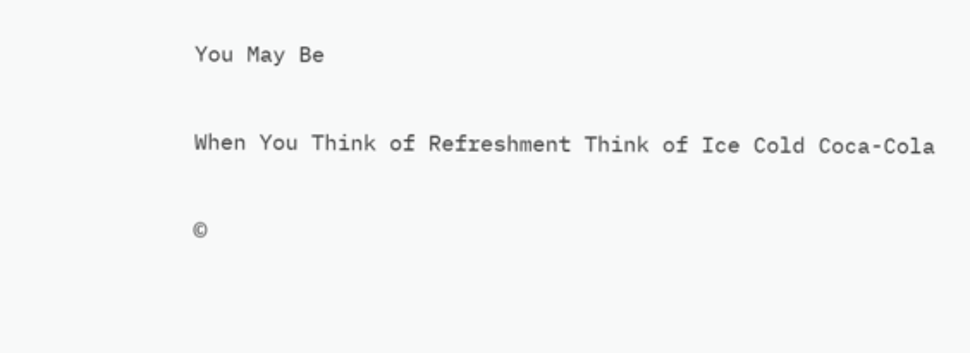You May Be

When You Think of Refreshment Think of Ice Cold Coca-Cola

©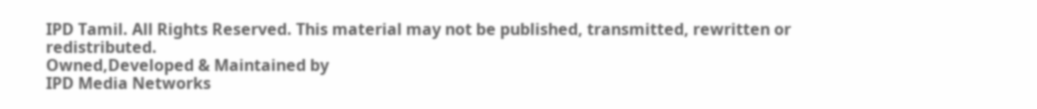IPD Tamil. All Rights Reserved. This material may not be published, transmitted, rewritten or redistributed.
Owned,Developed & Maintained by
IPD Media Networks